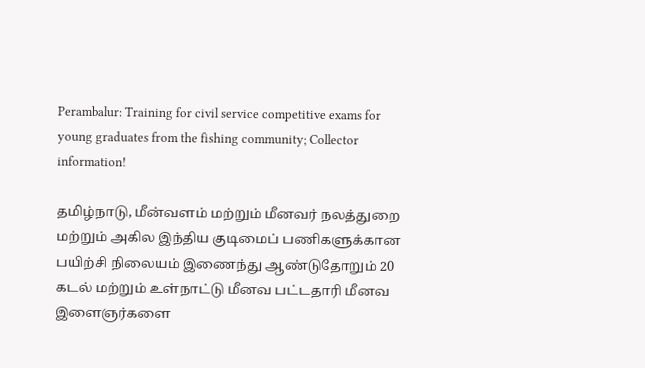Perambalur: Training for civil service competitive exams for young graduates from the fishing community; Collector information!

தமிழ்நாடு, மீன்வளம் மற்றும் மீனவர் நலத்துறை மற்றும் அகில இந்திய குடிமைப் பணிகளுக்கான பயிற்சி நிலையம் இணைந்து ஆண்டுதோறும் 20 கடல் மற்றும் உள்நாட்டு மீனவ பட்டதாரி மீனவ இளைஞர்களை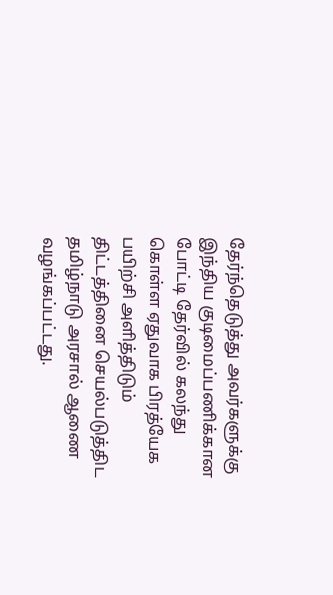தேர்ந்தெடுத்து அவர்களுக்கு இந்திய குடிமைப்பணிக்கான போட்டி தேர்வில் கலந்து கொள்ள ஏதுவாக பிரத்யேக பயிற்சி அளித்திடும் திட்டத்தினை செயல்படுத்திட தமிழ்நாடு அரசால் ஆணை வழங்கப்பட்டது.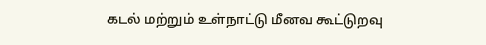கடல் மற்றும் உள்நாட்டு மீனவ கூட்டுறவு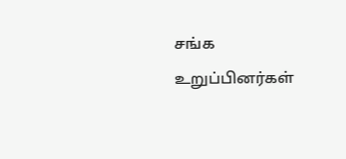சங்க உறுப்பினர்கள்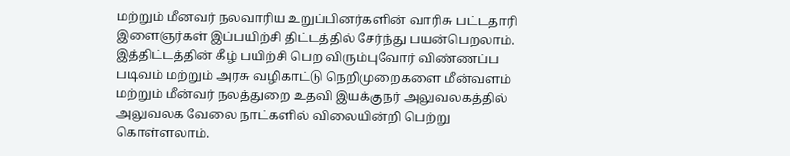மற்றும் மீனவர் நலவாரிய உறுப்பினர்களின் வாரிசு பட்டதாரி இளைஞர்கள் இப்பயிற்சி திட்டத்தில் சேர்ந்து பயன்பெறலாம். இத்திட்டத்தின் கீழ் பயிற்சி பெற விரும்புவோர் விண்ணப்ப படிவம் மற்றும் அரசு வழிகாட்டு நெறிமுறைகளை மீன்வளம் மற்றும் மீன்வர் நலத்துறை உதவி இயக்குநர் அலுவலகத்தில் அலுவலக வேலை நாட்களில் விலையின்றி பெற்று கொள்ளலாம்.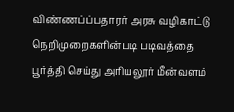விண்ணப்ப்பதாரர் அரசு வழிகாட்டு நெறிமுறைகளின்படி படிவத்தை பூர்த்தி செய்து அரியலூர் மீன்வளம்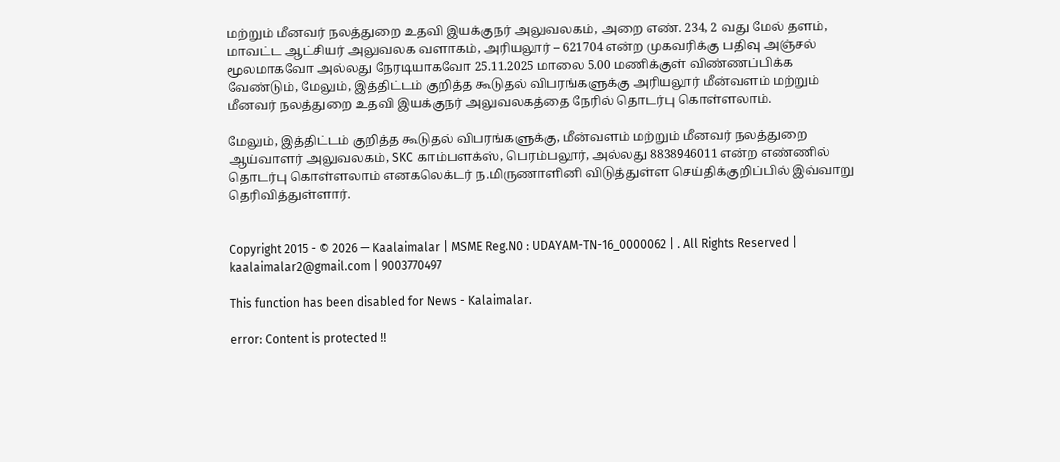மற்றும் மீனவர் நலத்துறை உதவி இயக்குநர் அலுவலகம், அறை எண். 234, 2 வது மேல் தளம், மாவட்ட ஆட்சியர் அலுவலக வளாகம், அரியலூர் – 621704 என்ற முகவரிக்கு பதிவு அஞ்சல் மூலமாகவோ அல்லது நேரடியாகவோ 25.11.2025 மாலை 5.00 மணிக்குள் விண்ணப்பிக்க வேண்டும், மேலும், இத்திட்டம் குறித்த கூடுதல் விபரங்களுக்கு அரியலூர் மீன்வளம் மற்றும் மீனவர் நலத்துறை உதவி இயக்குநர் அலுவலகத்தை நேரில் தொடர்பு கொள்ளலாம்.

மேலும், இத்திட்டம் குறித்த கூடுதல் விபரங்களுக்கு, மீன்வளம் மற்றும் மீனவர் நலத்துறை ஆய்வாளர் அலுவலகம், SKC காம்பளக்ஸ், பெரம்பலூர், அல்லது 8838946011 என்ற எண்ணில் தொடர்பு கொள்ளலாம் எனகலெக்டர் ந.மிருணாளினி விடுத்துள்ள செய்திக்குறிப்பில் இவ்வாறு தெரிவித்துள்ளார்.


Copyright 2015 - © 2026 — Kaalaimalar | MSME Reg.N0 : UDAYAM-TN-16_0000062 | . All Rights Reserved | kaalaimalar2@gmail.com | 9003770497

This function has been disabled for News - Kalaimalar.

error: Content is protected !!